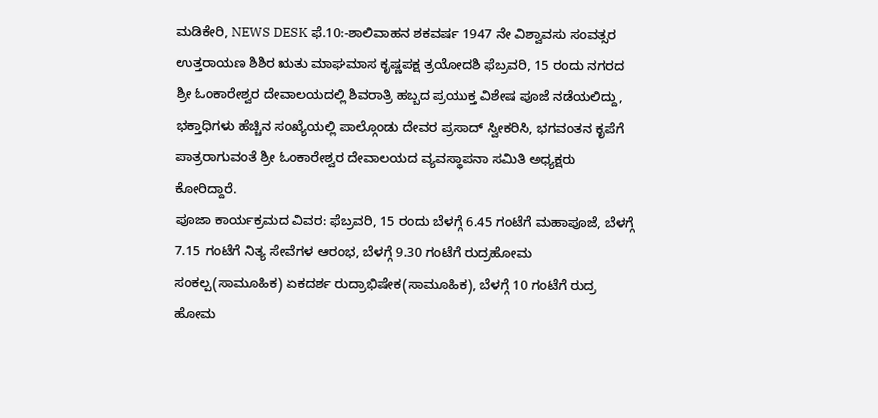ಮಡಿಕೇರಿ, NEWS DESK ಫೆ.10:-ಶಾಲಿವಾಹನ ಶಕವರ್ಷ 1947 ನೇ ವಿಶ್ವಾವಸು ಸಂವತ್ಸರ ಉತ್ತರಾಯಣ ಶಿಶಿರ ಋತು ಮಾಘಮಾಸ ಕೃಷ್ಣಪಕ್ಷ ತ್ರಯೋದಶಿ ಫೆಬ್ರವರಿ, 15 ರಂದು ನಗರದ ಶ್ರೀ ಓಂಕಾರೇಶ್ವರ ದೇವಾಲಯದಲ್ಲಿ ಶಿವರಾತ್ರಿ ಹಬ್ಬದ ಪ್ರಯುಕ್ತ ವಿಶೇಷ ಪೂಜೆ ನಡೆಯಲಿದ್ದು, ಭಕ್ತಾಧಿಗಳು ಹೆಚ್ಚಿನ ಸಂಖ್ಯೆಯಲ್ಲಿ ಪಾಲ್ಗೊಂಡು ದೇವರ ಪ್ರಸಾದ್ ಸ್ವೀಕರಿಸಿ, ಭಗವಂತನ ಕೃಪೆಗೆ ಪಾತ್ರರಾಗುವಂತೆ ಶ್ರೀ ಓಂಕಾರೇಶ್ವರ ದೇವಾಲಯದ ವ್ಯವಸ್ಥಾಪನಾ ಸಮಿತಿ ಅಧ್ಯಕ್ಷರು ಕೋರಿದ್ದಾರೆ.
ಪೂಜಾ ಕಾರ್ಯಕ್ರಮದ ವಿವರ: ಫೆಬ್ರವರಿ, 15 ರಂದು ಬೆಳಗ್ಗೆ 6.45 ಗಂಟೆಗೆ ಮಹಾಪೂಜೆ, ಬೆಳಗ್ಗೆ 7.15 ಗಂಟೆಗೆ ನಿತ್ಯ ಸೇವೆಗಳ ಆರಂಭ, ಬೆಳಗ್ಗೆ 9.30 ಗಂಟೆಗೆ ರುದ್ರಹೋಮ ಸಂಕಲ್ಪ(ಸಾಮೂಹಿಕ) ಏಕದರ್ಶ ರುದ್ರಾಭಿಷೇಕ(ಸಾಮೂಹಿಕ), ಬೆಳಗ್ಗೆ 10 ಗಂಟೆಗೆ ರುದ್ರ ಹೋಮ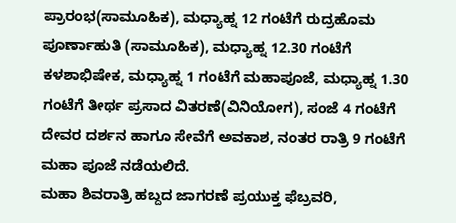ಪ್ರಾರಂಭ(ಸಾಮೂಹಿಕ), ಮಧ್ಯಾಹ್ನ 12 ಗಂಟೆಗೆ ರುದ್ರಹೊಮ ಪೂರ್ಣಾಹುತಿ (ಸಾಮೂಹಿಕ), ಮಧ್ಯಾಹ್ನ 12.30 ಗಂಟೆಗೆ ಕಳಶಾಭಿಷೇಕ, ಮಧ್ಯಾಹ್ನ 1 ಗಂಟೆಗೆ ಮಹಾಪೂಜೆ, ಮಧ್ಯಾಹ್ನ 1.30 ಗಂಟೆಗೆ ತೀರ್ಥ ಪ್ರಸಾದ ವಿತರಣೆ(ವಿನಿಯೋಗ), ಸಂಜೆ 4 ಗಂಟೆಗೆ ದೇವರ ದರ್ಶನ ಹಾಗೂ ಸೇವೆಗೆ ಅವಕಾಶ, ನಂತರ ರಾತ್ರಿ 9 ಗಂಟೆಗೆ ಮಹಾ ಪೂಜೆ ನಡೆಯಲಿದೆ.
ಮಹಾ ಶಿವರಾತ್ರಿ ಹಬ್ದದ ಜಾಗರಣೆ ಪ್ರಯುಕ್ತ ಫೆಬ್ರವರಿ,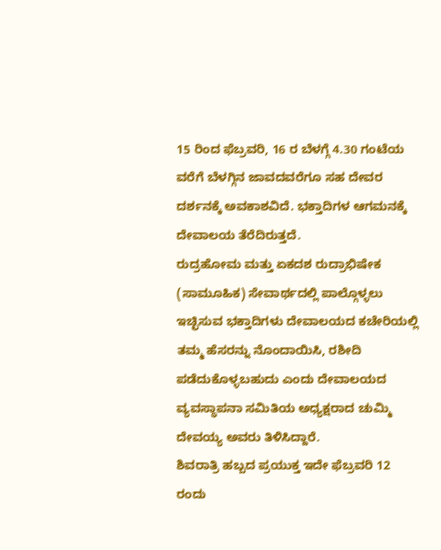15 ರಿಂದ ಫೆಬ್ರವರಿ, 16 ರ ಬೆಳಗ್ಗೆ 4.30 ಗಂಟೆಯ ವರೆಗೆ ಬೆಳಗ್ಗಿನ ಜಾವದವರೆಗೂ ಸಹ ದೇವರ ದರ್ಶನಕ್ಕೆ ಅವಕಾಶವಿದೆ. ಭಕ್ತಾದಿಗಳ ಆಗಮನಕ್ಕೆ ದೇವಾಲಯ ತೆರೆದಿರುತ್ತದೆ.
ರುದ್ರಹೋಮ ಮತ್ತು ಏಕದಶ ರುದ್ರಾಭಿಷೇಕ (ಸಾಮೂಹಿಕ) ಸೇವಾರ್ಥದಲ್ಲಿ ಪಾಲ್ಗೊಳ್ಳಲು ಇಚ್ಛಿಸುವ ಭಕ್ತಾದಿಗಳು ದೇವಾಲಯದ ಕಚೇರಿಯಲ್ಲಿ ತಮ್ಮ ಹೆಸರನ್ನು ನೊಂದಾಯಿಸಿ, ರಶೀದಿ ಪಡೆದುಕೊಳ್ಳಬಹುದು ಎಂದು ದೇವಾಲಯದ ವ್ಯವಸ್ಥಾಪನಾ ಸಮಿತಿಯ ಅಧ್ಯಕ್ಷರಾದ ಚುಮ್ಮಿ ದೇವಯ್ಯ ಅವರು ತಿಳಿಸಿದ್ದಾರೆ.
ಶಿವರಾತ್ರಿ ಹಬ್ಬದ ಪ್ರಯುಕ್ತ ಇದೇ ಫೆಬ್ರವರಿ 12 ರಂದು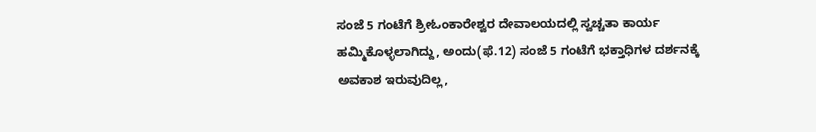ಸಂಜೆ 5 ಗಂಟೆಗೆ ಶ್ರೀಓಂಕಾರೇಶ್ವರ ದೇವಾಲಯದಲ್ಲಿ ಸ್ವಚ್ಚತಾ ಕಾರ್ಯ ಹಮ್ಮಿಕೊಳ್ಳಲಾಗಿದ್ದು, ಅಂದು(ಫೆ.12) ಸಂಜೆ 5 ಗಂಟೆಗೆ ಭಕ್ತಾಧಿಗಳ ದರ್ಶನಕ್ಕೆ ಅವಕಾಶ ಇರುವುದಿಲ್ಲ,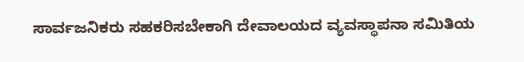ಸಾರ್ವಜನಿಕರು ಸಹಕರಿಸಬೇಕಾಗಿ ದೇವಾಲಯದ ವ್ಯವಸ್ಥಾಪನಾ ಸಮಿತಿಯ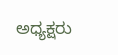ಅಧ್ಯಕ್ಷರು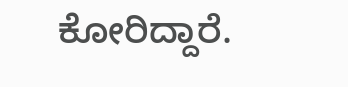ಕೋರಿದ್ದಾರೆ.